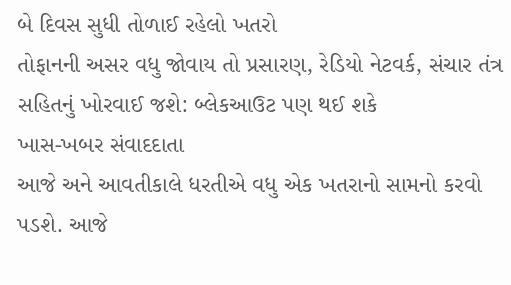બે દિવસ સુધી તોળાઈ રહેલો ખતરો
તોફાનની અસર વધુ જોવાય તો પ્રસારણ, રેડિયો નેટવર્ક, સંચાર તંત્ર સહિતનું ખોરવાઈ જશે: બ્લેકઆઉટ પણ થઈ શકે
ખાસ-ખબર સંવાદદાતા
આજે અને આવતીકાલે ધરતીએ વધુ એક ખતરાનો સામનો કરવો પડશે. આજે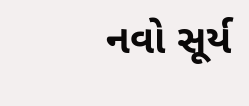નવો સૂર્ય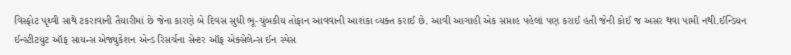વિસ્ફોટ પૃથ્વી સાથે ટકરાવાની તૈયારીમાં છે જેના કારણે બે દિવસ સુધી ભૂ-ચુંબકીય તોફાન આવવાની આશંકા વ્યક્ત કરાઈ છે. આવી આગાહી એક સપ્તાહ પહેલાં પણ કરાઈ હતી જેની કોઈ જ અસર થવા પામી નથી.ઈન્ડિયન ઈન્સ્ટીટયુટ ઑફ સાયન્સ એજ્યુકેશન એન્ડ રિસર્ચના સેન્ટર ઑફ એક્સેલેન્સ ઈન સ્પેસ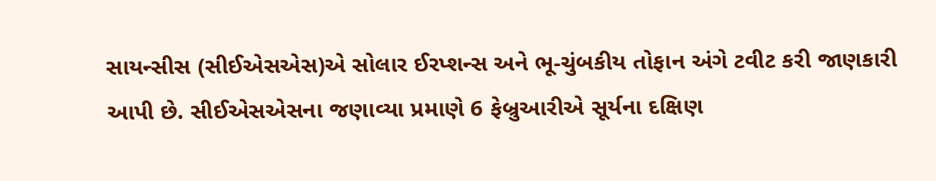સાયન્સીસ (સીઈએસએસ)એ સોલાર ઈરપ્શન્સ અને ભૂ-ચુંબકીય તોફાન અંગે ટવીટ કરી જાણકારી આપી છે. સીઈએસએસના જણાવ્યા પ્રમાણે 6 ફેબ્રુઆરીએ સૂર્યના દક્ષિણ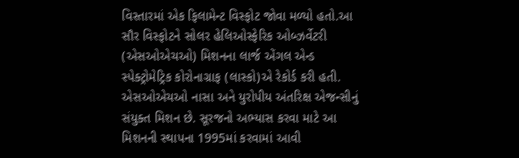વિસ્તારમાં એક ફિલામેન્ટ વિસ્ફોટ જોવા મળ્યો હતો.આ સૌર વિસ્ફોટને સોલર હેલિઓસ્ફેરિક ઓબ્ઝર્વેટરી (એસઓએચઓ) મિશનના લાર્જ એંગલ એન્ડ સ્પેક્ટ્રોમેટ્રિક કોરોનાગ્રાફ (લાસ્કો)એ રેકોર્ડ કરી હતી.
એસઓએચઓ નાસા અને યુરોપીય અંતરિક્ષ એજન્સીનું સંયુક્ત મિશન છે. સૂરજનો અભ્યાસ કરવા માટે આ મિશનની સ્થાપના 1995માં કરવામાં આવી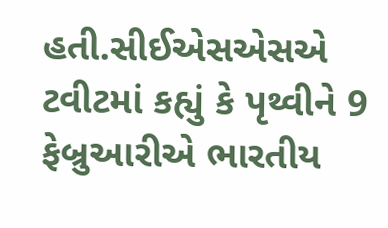હતી.સીઈએસએસએ ટવીટમાં કહ્યું કે પૃથ્વીને 9 ફેબ્રુઆરીએ ભારતીય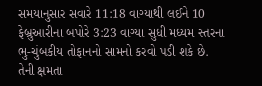સમયાનુસાર સવારે 11:18 વાગ્યાથી લઈને 10 ફેબ્રુઆરીના બપોરે 3:23 વાગ્યા સુધી મધ્યમ સ્તરના ભુ-ચુંબકીય તોફાનનો સામનો કરવો પડી શકે છે. તેની ક્ષમતા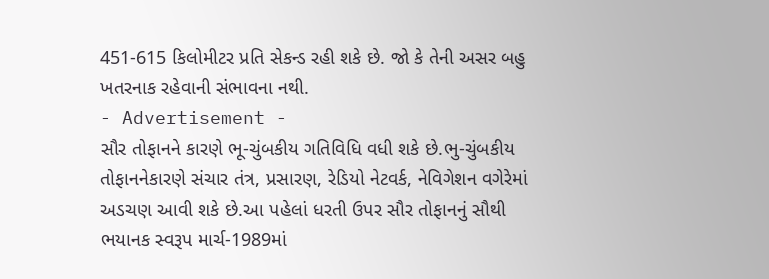451-615 કિલોમીટર પ્રતિ સેકન્ડ રહી શકે છે. જો કે તેની અસર બહુ ખતરનાક રહેવાની સંભાવના નથી.
- Advertisement -
સૌર તોફાનને કારણે ભૂ-ચુંબકીય ગતિવિધિ વધી શકે છે.ભુ-ચુંબકીય તોફાનનેકારણે સંચાર તંત્ર, પ્રસારણ, રેડિયો નેટવર્ક, નેવિગેશન વગેરેમાં અડચણ આવી શકે છે.આ પહેલાં ધરતી ઉપર સૌર તોફાનનું સૌથી ભયાનક સ્વરૂપ માર્ચ-1989માં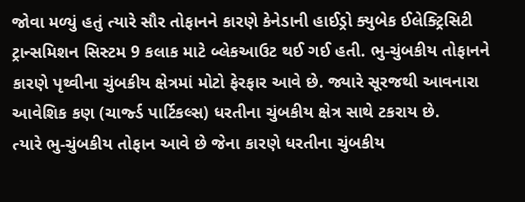જોવા મળ્યું હતું ત્યારે સૌર તોફાનને કારણે કેનેડાની હાઈડ્રો ક્યુબેક ઈલેક્ટ્રિસિટી ટ્રાન્સમિશન સિસ્ટમ 9 કલાક માટે બ્લેકઆઉટ થઈ ગઈ હતી. ભુ-ચુંબકીય તોફાનને કારણે પૃથ્વીના ચુંબકીય ક્ષેત્રમાં મોટો ફેરફાર આવે છે. જ્યારે સૂરજથી આવનારા આવેશિક કણ (ચાર્જ્ડ પાર્ટિકલ્સ) ધરતીના ચુંબકીય ક્ષેત્ર સાથે ટકરાય છે.
ત્યારે ભુ-ચુંબકીય તોફાન આવે છે જેના કારણે ધરતીના ચુંબકીય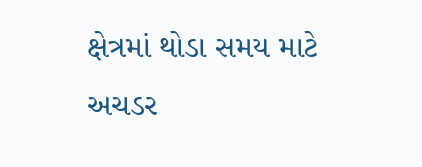ક્ષેત્રમાં થોડા સમય માટે અચડર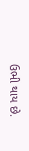ઉભી થાય છે.